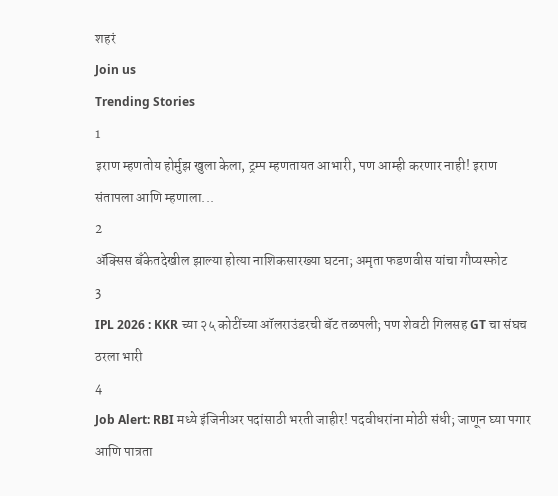शहरं
Join us
Trending Stories
1
इराण म्हणतोय होर्मुझ खुला केला, ट्रम्प म्हणतायत आभारी, पण आम्ही करणार नाही! इराण संतापला आणि म्हणाला...
2
ॲक्सिस बँकेतदेखील झाल्या होत्या नाशिकसारख्या घटना; अमृता फडणवीस यांचा गौप्यस्फोट
3
IPL 2026 : KKR च्या २५ कोटींच्या ऑलराउंडरची बॅट तळपली; पण शेवटी गिलसह GT चा संघच ठरला भारी
4
Job Alert: RBI मध्ये इंजिनीअर पदांसाठी भरती जाहीर! पदवीधरांना मोठी संधी; जाणून घ्या पगार आणि पात्रता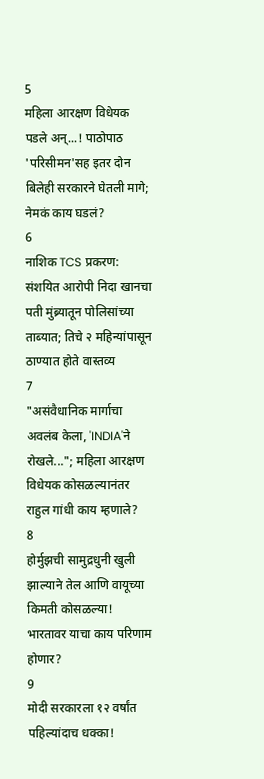5
महिला आरक्षण विधेयक पडले अन्...! पाठोपाठ 'परिसीमन'सह इतर दोन बिलेही सरकारने घेतली मागे; नेमकं काय घडलं?
6
नाशिक TCS प्रकरण: संशयित आरोपी निदा खानचा पती मुंब्र्यातून पोलिसांच्या ताब्यात; तिचे २ महिन्यांपासून ठाण्यात होते वास्तव्य
7
"असंवैधानिक मार्गाचा अवलंब केला, 'INDIA'ने रोखले..."; महिला आरक्षण विधेयक कोसळल्यानंतर राहुल गांधी काय म्हणाले?
8
होर्मुझची सामुद्रधुनी खुली झाल्याने तेल आणि वायूच्या किमती कोसळल्या! भारतावर याचा काय परिणाम होणार?
9
मोदी सरकारला १२ वर्षांत पहिल्यांदाच धक्का!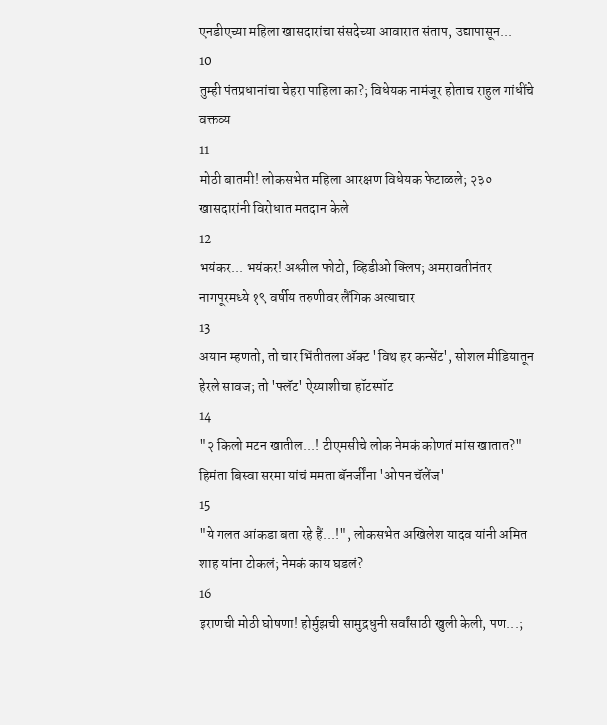एनडीएच्या महिला खासदारांचा संसदेच्या आवारात संताप, उद्यापासून...
10
तुम्ही पंतप्रधानांचा चेहरा पाहिला का?; विधेयक नामंजूर होताच राहुल गांधींचे वक्तव्य
11
मोठी बातमी! लोकसभेत महिला आरक्षण विधेयक फेटाळले; २३० खासदारांनी विरोधात मतदान केले
12
भयंकर... भयंकर! अश्लील फोटो, व्हिडीओ क्लिप; अमरावतीनंतर नागपूरमध्ये १९ वर्षीय तरुणीवर लैंगिक अत्याचार
13
अयान म्हणतो, तो चार भिंतीतला अ‍ॅक्ट 'विथ हर कन्सेंट', सोशल मीडियातून हेरले सावज; तो 'फ्लॅट' ऐय्याशीचा हॉटस्पॉट
14
"२ किलो मटन खातील...! टीएमसीचे लोक नेमकं कोणतं मांस खातात?" हिमंता बिस्वा सरमा यांचं ममता बॅनर्जींना 'ओपन चॅलेंज'
15
"ये गलत आंकडा बता रहे हैं...!", लोकसभेत अखिलेश यादव यांनी अमित शाह यांना टोकलं; नेमकं काय घडलं?
16
इराणची मोठी घोषणा! होर्मुझची सामुद्रधुनी सर्वांसाठी खुली केली, पण...;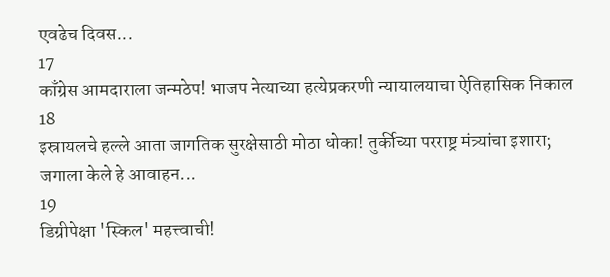एवढेच दिवस...
17
काँग्रेस आमदाराला जन्मठेप! भाजप नेत्याच्या हत्येप्रकरणी न्यायालयाचा ऐतिहासिक निकाल
18
इस्रायलचे हल्ले आता जागतिक सुरक्षेसाठी मोठा धोका! तुर्कीच्या परराष्ट्र मंत्र्यांचा इशारा; जगाला केले हे आवाहन...
19
डिग्रीपेक्षा 'स्किल' महत्त्वाची!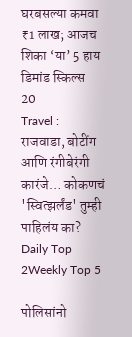घरबसल्या कमवा ₹1 लाख; आजच शिका ‘या’ 5 हाय डिमांड स्किल्स
20
Travel : राजवाडा, बोटींग आणि रंगीबेरंगी कारंजे… कोकणचं 'स्वित्झर्लंड' तुम्ही पाहिलंय का?
Daily Top 2Weekly Top 5

पोलिसांनो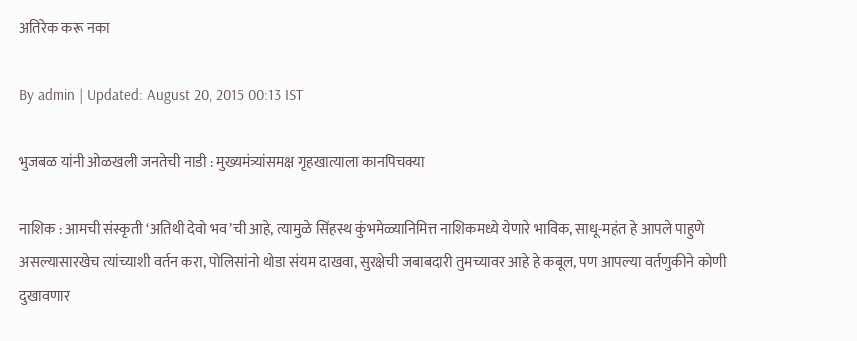अतिरेक करू नका

By admin | Updated: August 20, 2015 00:13 IST

भुजबळ यांनी ओळखली जनतेची नाडी : मुख्यमंत्र्यांसमक्ष गृहखात्याला कानपिचक्या

नाशिक : आमची संस्कृती ‘अतिथी देवो भव’ची आहे, त्यामुळे सिंहस्थ कुंभमेळ्यानिमित्त नाशिकमध्ये येणारे भाविक, साधू-महंत हे आपले पाहुणे असल्यासारखेच त्यांच्याशी वर्तन करा, पोलिसांनो थोडा संयम दाखवा, सुरक्षेची जबाबदारी तुमच्यावर आहे हे कबूल, पण आपल्या वर्तणुकीने कोणी दुखावणार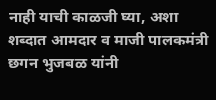नाही याची काळजी घ्या, अशा शब्दात आमदार व माजी पालकमंत्री छगन भुजबळ यांनी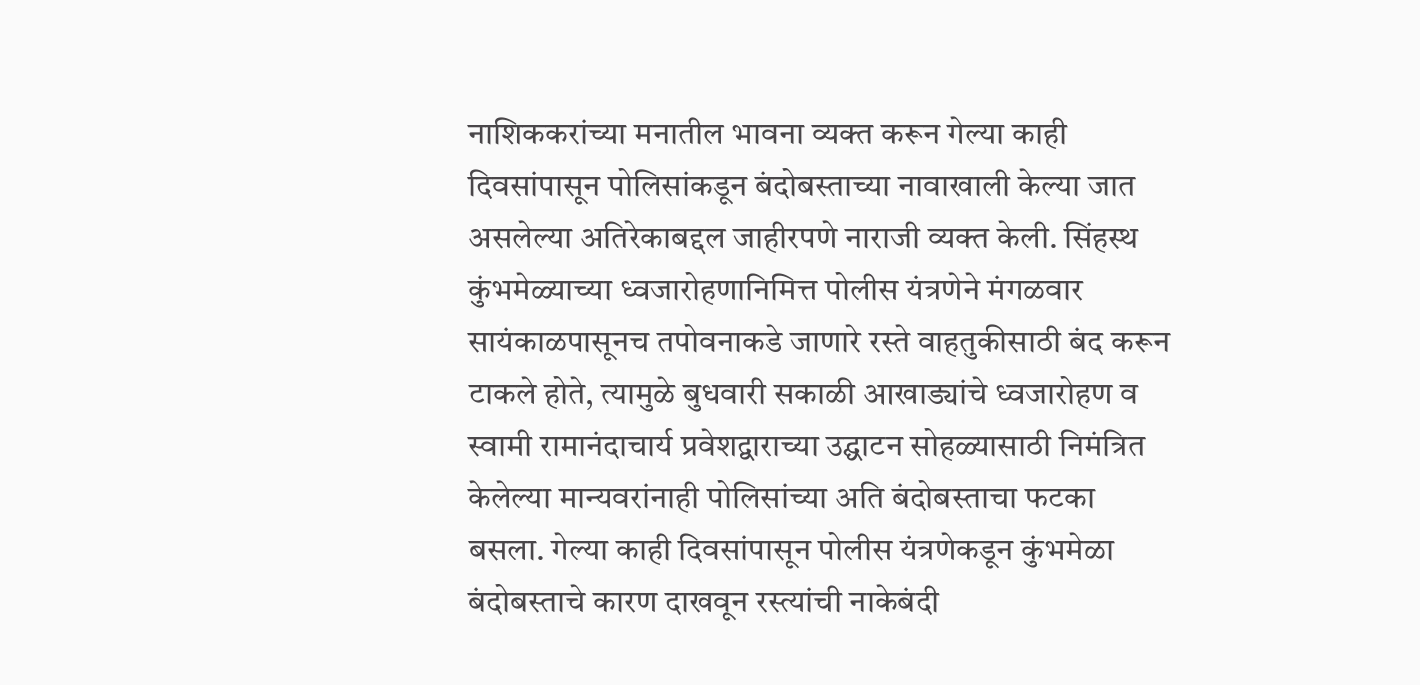नाशिककरांच्या मनातील भावना व्यक्त करून गेल्या काही दिवसांपासून पोलिसांकडून बंदोबस्ताच्या नावाखाली केल्या जात असलेल्या अतिरेकाबद्दल जाहीरपणे नाराजी व्यक्त केली. सिंहस्थ कुंभमेळ्याच्या ध्वजारोहणानिमित्त पोलीस यंत्रणेने मंगळवार सायंकाळपासूनच तपोवनाकडे जाणारे रस्ते वाहतुकीसाठी बंद करून टाकले होते, त्यामुळे बुधवारी सकाळी आखाड्यांचे ध्वजारोहण व स्वामी रामानंदाचार्य प्रवेशद्वाराच्या उद्घाटन सोहळ्यासाठी निमंत्रित केलेल्या मान्यवरांनाही पोलिसांच्या अति बंदोबस्ताचा फटका बसला. गेल्या काही दिवसांपासून पोलीस यंत्रणेकडून कुंभमेळा बंदोबस्ताचे कारण दाखवून रस्त्यांची नाकेबंदी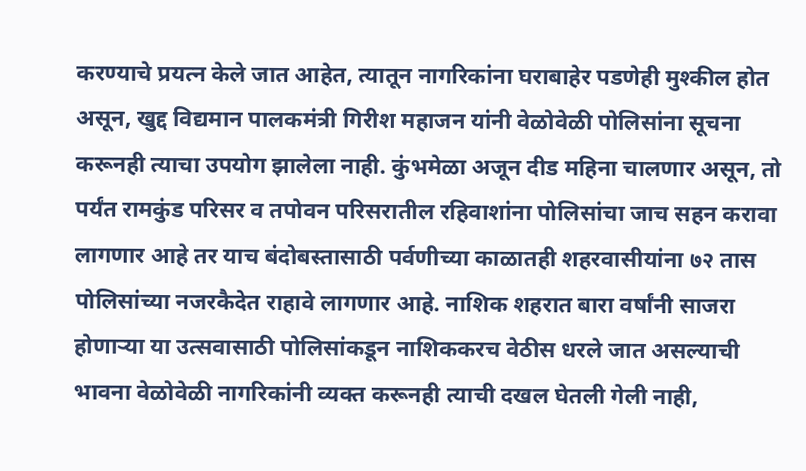करण्याचे प्रयत्न केले जात आहेत, त्यातून नागरिकांना घराबाहेर पडणेही मुश्कील होत असून, खुद्द विद्यमान पालकमंत्री गिरीश महाजन यांनी वेळोवेळी पोलिसांना सूचना करूनही त्याचा उपयोग झालेला नाही. कुंभमेळा अजून दीड महिना चालणार असून, तो पर्यंत रामकुंड परिसर व तपोवन परिसरातील रहिवाशांना पोलिसांचा जाच सहन करावा लागणार आहे तर याच बंदोबस्तासाठी पर्वणीच्या काळातही शहरवासीयांना ७२ तास पोलिसांच्या नजरकैदेत राहावे लागणार आहे. नाशिक शहरात बारा वर्षांनी साजरा होणाऱ्या या उत्सवासाठी पोलिसांकडून नाशिककरच वेठीस धरले जात असल्याची भावना वेळोवेळी नागरिकांनी व्यक्त करूनही त्याची दखल घेतली गेली नाही,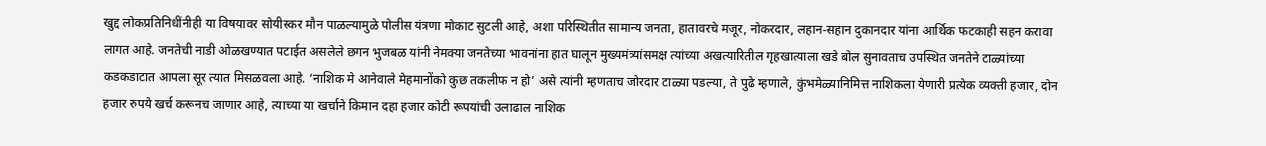खुद्द लोकप्रतिनिधींनीही या विषयावर सोयीस्कर मौन पाळल्यामुळे पोलीस यंत्रणा मोकाट सुटली आहे, अशा परिस्थितीत सामान्य जनता, हातावरचे मजूर, नोकरदार, लहान-सहान दुकानदार यांना आर्थिक फटकाही सहन करावा लागत आहे. जनतेची नाडी ओळखण्यात पटाईत असलेले छगन भुजबळ यांनी नेमक्या जनतेच्या भावनांना हात घालून मुख्यमंत्र्यांसमक्ष त्यांच्या अखत्यारितील गृहखात्याला खडे बोल सुनावताच उपस्थित जनतेने टाळ्यांच्या कडकडाटात आपला सूर त्यात मिसळवला आहे. ‘नाशिक मे आनेवाले मेहमानोंको कुछ तकलीफ न हो’ असे त्यांनी म्हणताच जोरदार टाळ्या पडल्या, ते पुढे म्हणाले, कुंभमेळ्यानिमित्त नाशिकला येणारी प्रत्येक व्यक्ती हजार, दोन हजार रुपये खर्च करूनच जाणार आहे, त्याच्या या खर्चाने किमान दहा हजार कोटी रूपयांची उलाढाल नाशिक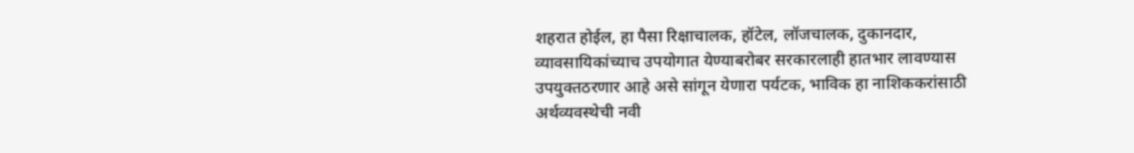शहरात होईल, हा पैसा रिक्षाचालक, हॉटेल, लॉजचालक, दुकानदार, व्यावसायिकांच्याच उपयोगात येण्याबरोबर सरकारलाही हातभार लावण्यास उपयुक्तठरणार आहे असे सांगून येणारा पर्यटक, भाविक हा नाशिककरांसाठी अर्थव्यवस्थेची नवी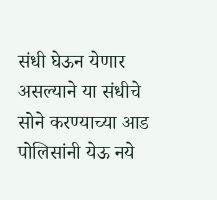संधी घेऊन येणार असल्याने या संधीचे सोने करण्याच्या आड पोलिसांनी येऊ नये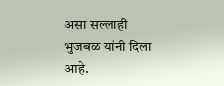असा सल्लाही भुजबळ यांनी दिला आहे.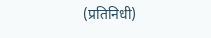(प्रतिनिधी)